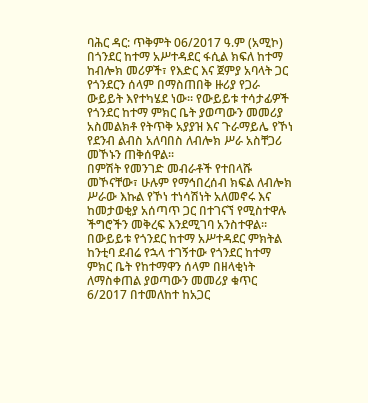ባሕር ዳር: ጥቅምት 06/2017 ዓ.ም (አሚኮ) በጎንደር ከተማ አሥተዳደር ፋሲል ክፍለ ከተማ ከብሎክ መሪዎች፣ የእድር እና ጀምያ አባላት ጋር የጎንደርን ሰላም በማስጠበቅ ዙሪያ የጋራ ውይይት እየተካሄደ ነው። የውይይቱ ተሳታፊዎች የጎንደር ከተማ ምክር ቤት ያወጣውን መመሪያ አስመልክቶ የትጥቅ አያያዝ እና ጉራማይሌ የኾነ የደንብ ልብስ አለባበስ ለብሎክ ሥራ አስቸጋሪ መኾኑን ጠቅሰዋል፡፡
በምሽት የመንገድ መብራቶች የተበላሹ መኾናቸው፣ ሁሉም የማኅበረሰብ ክፍል ለብሎክ ሥራው እኩል የኾነ ተነሳሽነት አለመኖሩ እና ከመታወቂያ አሰጣጥ ጋር በተገናኘ የሚስተዋሉ ችግሮችን መቅረፍ እንደሚገባ አንስተዋል። በውይይቱ የጎንደር ከተማ አሥተዳደር ምክትል ከንቲባ ደብሬ የኋላ ተገኝተው የጎንደር ከተማ ምክር ቤት የከተማዋን ሰላም በዘላቂነት ለማስቀጠል ያወጣውን መመሪያ ቁጥር 6/2017 በተመለከተ ከአጋር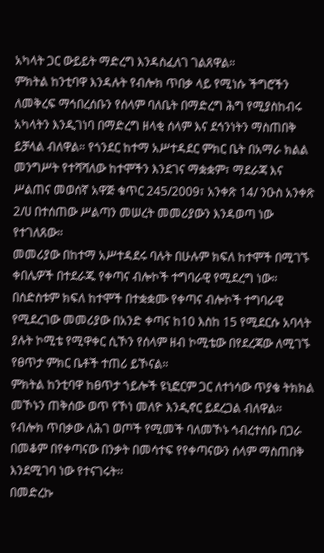አካላት ጋር ውይይት ማድረግ እንዳስፈለገ ገልጸዋል።
ምክትል ከንቲባዋ እንዳሉት የብሎክ ጥበቃ ላይ የሚነሱ ችግሮችን ለመቅረፍ ማኅበረሰቡን የሰላም ባለቤት በማድረግ ሕግ የሚያስከብሩ አካላትን እንዲገነባ በማድረግ ዘላቂ ሰላም እና ደኅንነትን ማስጠበቅ ይቻላል ብለዋል። የጎንደር ከተማ አሥተዳደር ምክር ቤት በአማራ ክልል መንግሥት የተሻሻለው ከተሞችን እንደገና ማቋቋም፣ ማደራጃ እና ሥልጠና መወሰኛ አዋጅ ቁጥር 245/2009፣ አንቀጽ 14/ ንዑስ አንቀጽ 2/ሀ በተሰጠው ሥልጣን መሠረት መመሪያውን እንዳወጣ ነው የተገለጸው።
መመሪያው በከተማ አሥተዳደሩ ባሉት በሁሉም ክፍለ ከተሞች በሚገኙ ቀበሌዎች በተደራጁ የቀጣና ብሎኮች ተግባራዊ የሚደረግ ነው። በስድስቱም ክፍለ ከተሞች በተቋቋሙ የቀጣና ብሎኮች ተግባራዊ የሚደረገው መመሪያው በአንድ ቀጣና ከ10 እስከ 15 የሚደርሱ አባላት ያሉት ኮሚቴ የሚዋቀር ሲኾን የሰላም ዘብ ኮሚቴው በየደረጃው ለሚገኙ የፀጥታ ምክር ቤቶች ተጠሪ ይኾናል።
ምክትል ከንቲባዋ ከፀጥታ ኀይሎች ዩኒፎርም ጋር ለተነሳው ጥያቄ ትክክል መኾኑን ጠቅሰው ወጥ የኾነ መለዮ እንዲኖር ይደረጋል ብለዋል፡፡ የብሎክ ጥበቃው ለሕገ ወጦች የሚመች ባለመኾኑ ኅብረተሰቡ በጋራ በመቆም በየቀጣናው በንቃት በመሳተፍ የየቀጣናውን ሰላም ማስጠበቅ እንደሚገባ ነው የተናገሩት፡፡
በመድረኩ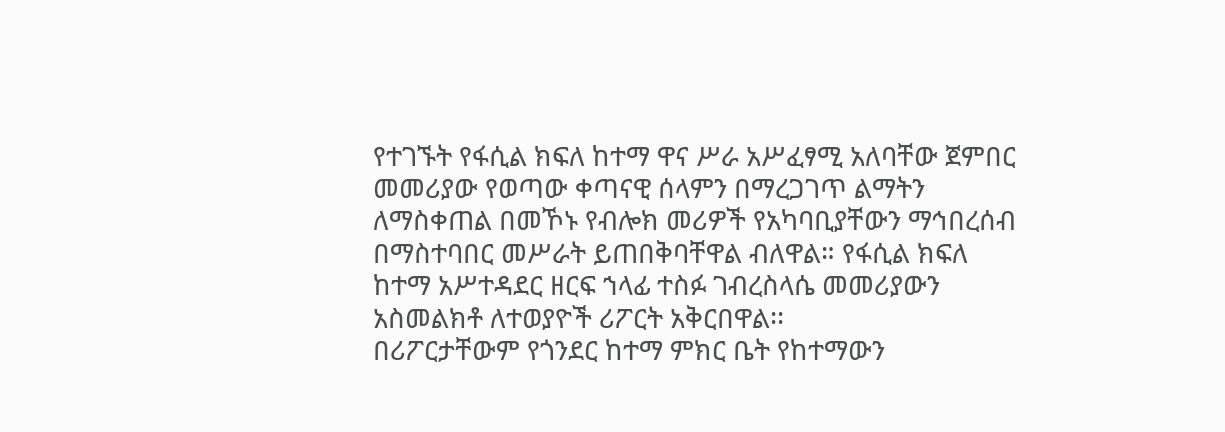የተገኙት የፋሲል ክፍለ ከተማ ዋና ሥራ አሥፈፃሚ አለባቸው ጀምበር መመሪያው የወጣው ቀጣናዊ ሰላምን በማረጋገጥ ልማትን ለማስቀጠል በመኾኑ የብሎክ መሪዎች የአካባቢያቸውን ማኅበረሰብ በማስተባበር መሥራት ይጠበቅባቸዋል ብለዋል። የፋሲል ክፍለ ከተማ አሥተዳደር ዘርፍ ኀላፊ ተስፉ ገብረስላሴ መመሪያውን አስመልክቶ ለተወያዮች ሪፖርት አቅርበዋል፡፡
በሪፖርታቸውም የጎንደር ከተማ ምክር ቤት የከተማውን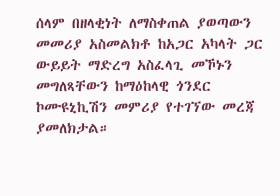ሰላም በዘላቂነት ለማስቀጠል ያወጣውን መመሪያ አስመልክቶ ከአጋር አካላት ጋር ውይይት ማድረግ አስፈላጊ መኾኑን መግለጻቸውን ከማዕከላዊ ጎንደር ኮሙዩኒኪሽን መምሪያ የተገኘው መረጃ ያመለክታል።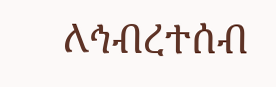ለኅብረተሰብ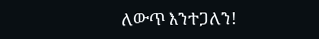ለውጥ እንተጋለን!